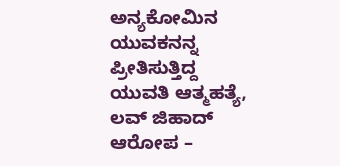ಅನ್ಯಕೋಮಿನ ಯುವಕನನ್ನ ಪ್ರೀತಿಸುತ್ತಿದ್ದ ಯುವತಿ ಆತ್ಮಹತ್ಯೆ, ಲವ್ ಜಿಹಾದ್ ಆರೋಪ –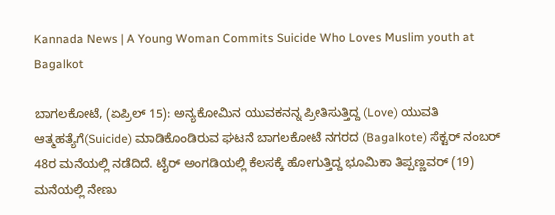Kannada News | A Young Woman Commits Suicide Who Loves Muslim youth at Bagalkot

ಬಾಗಲಕೋಟೆ, (ಏಪ್ರಿಲ್ 15): ಅನ್ಯಕೋಮಿನ ಯುವಕನನ್ನ ಪ್ರೀತಿಸುತ್ತಿದ್ದ (Love) ಯುವತಿ ಆತ್ಮಹತ್ಯೆಗೆ(Suicide) ಮಾಡಿಕೊಂಡಿರುವ ಘಟನೆ ಬಾಗಲಕೋಟೆ ನಗರದ (Bagalkote) ಸೆಕ್ಟರ್ ನಂಬರ್ 48ರ ಮನೆಯಲ್ಲಿ ನಡೆದಿದೆ. ಟೈರ್ ಅಂಗಡಿಯಲ್ಲಿ ಕೆಲಸಕ್ಕೆ ಹೋಗುತ್ತಿದ್ದ ಭೂಮಿಕಾ ತಿಪ್ಪಣ್ಣವರ್ (19) ಮನೆಯಲ್ಲಿ ನೇಣು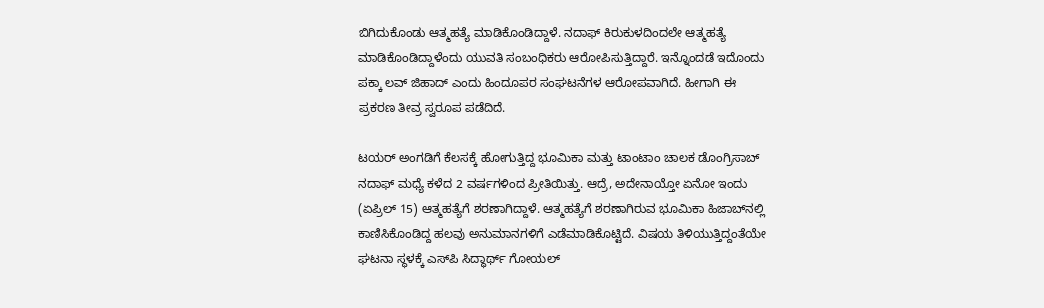ಬಿಗಿದುಕೊಂಡು ಆತ್ಮಹತ್ಯೆ ಮಾಡಿಕೊಂಡಿದ್ದಾಳೆ. ನದಾಫ್ ಕಿರುಕುಳದಿಂದಲೇ ಆತ್ಮಹತ್ಯೆ ಮಾಡಿಕೊಂಡಿದ್ದಾಳೆಂದು ಯುವತಿ ಸಂಬಂಧಿಕರು ಆರೋಪಿಸುತ್ತಿದ್ದಾರೆ. ಇನ್ನೊಂದಡೆ ಇದೊಂದು ಪಕ್ಕಾ ಲವ್ ಜಿಹಾದ್ ಎಂದು ಹಿಂದೂಪರ ಸಂಘಟನೆಗಳ ಆರೋಪವಾಗಿದೆ. ಹೀಗಾಗಿ ಈ ಪ್ರಕರಣ ತೀವ್ರ ಸ್ವರೂಪ ಪಡೆದಿದೆ.

ಟಯರ್‌ ಅಂಗಡಿಗೆ ಕೆಲಸಕ್ಕೆ ಹೋಗುತ್ತಿದ್ದ ಭೂಮಿಕಾ ಮತ್ತು ಟಾಂಟಾಂ ಚಾಲಕ ಡೊಂಗ್ರಿಸಾಬ್ ನದಾಫ್‌ ಮಧ್ಯೆ ಕಳೆದ 2 ವರ್ಷಗಳಿಂದ ಪ್ರೀತಿಯಿತ್ತು. ಆದ್ರೆ, ಅದೇನಾಯ್ತೋ ಏನೋ ಇಂದು (ಏಪ್ರಿಲ್ 15) ಆತ್ಮಹತ್ಯೆಗೆ ಶರಣಾಗಿದ್ದಾಳೆ. ಆತ್ಮಹತ್ಯೆಗೆ ಶರಣಾಗಿರುವ ಭೂಮಿಕಾ ಹಿಜಾಬ್‌ನಲ್ಲಿ ಕಾಣಿಸಿಕೊಂಡಿದ್ದ ಹಲವು ಅನುಮಾನಗಳಿಗೆ ಎಡೆಮಾಡಿಕೊಟ್ಟಿದೆ. ವಿಷಯ ತಿಳಿಯುತ್ತಿದ್ದಂತೆಯೇ ಘಟನಾ ಸ್ಥಳಕ್ಕೆ ಎಸ್‌ಪಿ ಸಿದ್ಧಾರ್ಥ್‌ ಗೋಯಲ್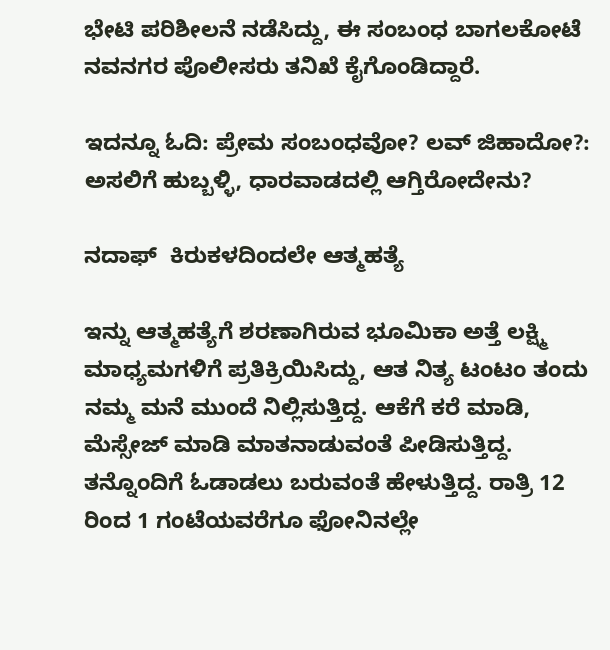ಭೇಟಿ ಪರಿಶೀಲನೆ ನಡೆಸಿದ್ದು, ಈ ಸಂಬಂಧ ಬಾಗಲಕೋಟೆ ನವನಗರ ಪೊಲೀಸರು ತನಿಖೆ ಕೈಗೊಂಡಿದ್ದಾರೆ.

ಇದನ್ನೂ ಓದಿ: ಪ್ರೇಮ ಸಂಬಂಧವೋ? ಲವ್ ಜಿಹಾದೋ?: ಅಸಲಿಗೆ ಹುಬ್ಬಳ್ಳಿ, ಧಾರವಾಡದಲ್ಲಿ ಆಗ್ತಿರೋದೇನು?

ನದಾಫ್‌  ಕಿರುಕಳದಿಂದಲೇ ಆತ್ಮಹತ್ಯೆ

ಇನ್ನು ಆತ್ಮಹತ್ಯೆಗೆ ಶರಣಾಗಿರುವ ಭೂಮಿಕಾ ಅತ್ತೆ ಲಕ್ಷ್ಮಿ ಮಾಧ್ಯಮಗಳಿಗೆ ಪ್ರತಿಕ್ರಿಯಿಸಿದ್ದು, ಆತ ನಿತ್ಯ ಟಂಟಂ ತಂದು ನಮ್ಮ ಮನೆ ಮುಂದೆ ನಿಲ್ಲಿಸುತ್ತಿದ್ದ. ಆಕೆಗೆ ಕರೆ ಮಾಡಿ, ಮೆಸ್ಸೇಜ್ ಮಾಡಿ ಮಾತನಾಡುವಂತೆ ಪೀಡಿಸುತ್ತಿದ್ದ. ತನ್ನೊಂದಿಗೆ ಓಡಾಡಲು ಬರುವಂತೆ ಹೇಳುತ್ತಿದ್ದ. ರಾತ್ರಿ 12 ರಿಂದ 1 ಗಂಟೆಯವರೆಗೂ ಫೋನಿನಲ್ಲೇ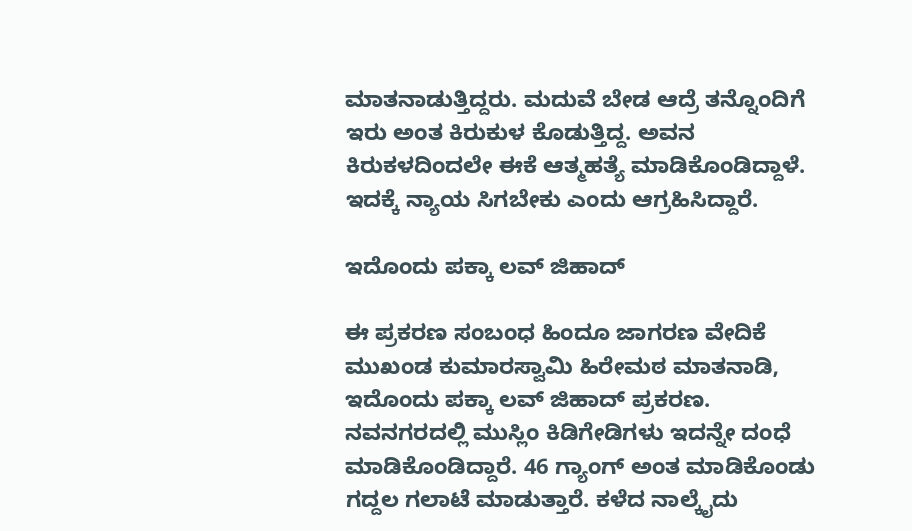ಮಾತನಾಡುತ್ತಿದ್ದರು. ಮದುವೆ ಬೇಡ ಆದ್ರೆ ತನ್ನೊಂದಿಗೆ ಇರು ಅಂತ ಕಿರುಕುಳ ಕೊಡುತ್ತಿದ್ದ. ಅವನ ಕಿರುಕಳದಿಂದಲೇ ಈಕೆ ಆತ್ಮಹತ್ಯೆ ಮಾಡಿಕೊಂಡಿದ್ದಾಳೆ. ಇದಕ್ಕೆ ನ್ಯಾಯ ಸಿಗಬೇಕು ಎಂದು ಆಗ್ರಹಿಸಿದ್ದಾರೆ.

ಇದೊಂದು ಪಕ್ಕಾ ಲವ್ ಜಿಹಾದ್

ಈ ಪ್ರಕರಣ ಸಂಬಂಧ ಹಿಂದೂ ಜಾಗರಣ ವೇದಿಕೆ ಮುಖಂಡ ಕುಮಾರಸ್ವಾಮಿ ಹಿರೇಮಠ ಮಾತನಾಡಿ, ಇದೊಂದು ಪಕ್ಕಾ ಲವ್ ಜಿಹಾದ್ ಪ್ರಕರಣ. ನವನಗರದಲ್ಲಿ ಮುಸ್ಲಿಂ ಕಿಡಿಗೇಡಿಗಳು ಇದನ್ನೇ ದಂಧೆ ಮಾಡಿಕೊಂಡಿದ್ದಾರೆ. 46 ಗ್ಯಾಂಗ್ ಅಂತ ಮಾಡಿಕೊಂಡು ಗದ್ದಲ ಗಲಾಟೆ ಮಾಡುತ್ತಾರೆ. ಕಳೆದ ನಾಲ್ಕೈದು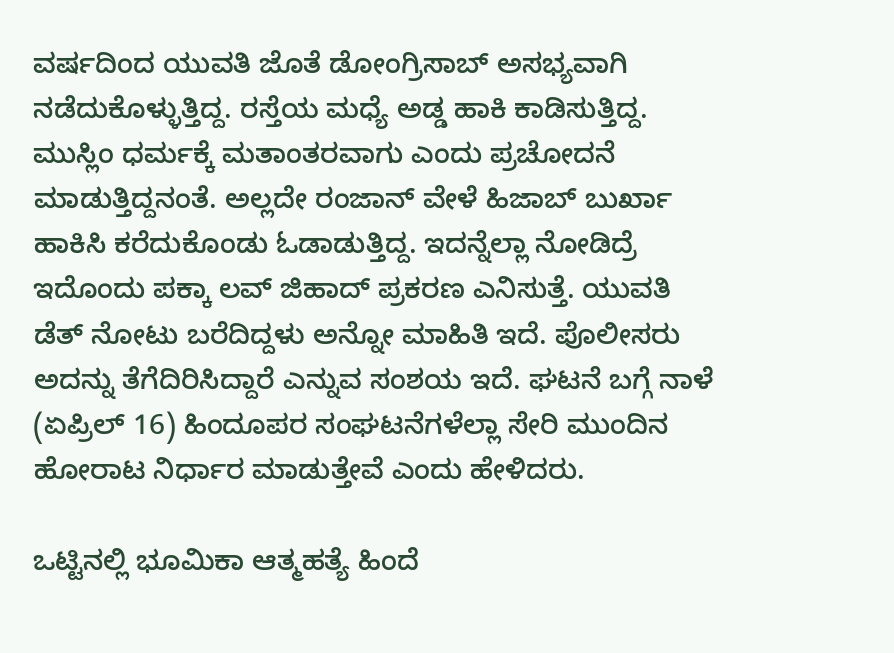ವರ್ಷದಿಂದ ಯುವತಿ ಜೊತೆ ಡೋಂಗ್ರಿಸಾಬ್ ಅಸಭ್ಯವಾಗಿ ನಡೆದುಕೊಳ್ಳುತ್ತಿದ್ದ. ರಸ್ತೆಯ ಮಧ್ಯೆ ಅಡ್ಡ ಹಾಕಿ ಕಾಡಿಸುತ್ತಿದ್ದ. ಮುಸ್ಲಿಂ ಧರ್ಮಕ್ಕೆ ಮತಾಂತರವಾಗು ಎಂದು ಪ್ರಚೋದನೆ ಮಾಡುತ್ತಿದ್ದನಂತೆ. ಅಲ್ಲದೇ ರಂಜಾನ್ ವೇಳೆ ಹಿಜಾಬ್ ಬುರ್ಖಾ ಹಾಕಿಸಿ ಕರೆದುಕೊಂಡು ಓಡಾಡುತ್ತಿದ್ದ. ಇದನ್ನೆಲ್ಲಾ ನೋಡಿದ್ರೆ ಇದೊಂದು ಪಕ್ಕಾ ಲವ್ ಜಿಹಾದ್ ಪ್ರಕರಣ ಎನಿಸುತ್ತೆ. ಯುವತಿ ಡೆತ್ ನೋಟು ಬರೆದಿದ್ದಳು ಅನ್ನೋ ಮಾಹಿತಿ ಇದೆ. ಪೊಲೀಸರು ಅದನ್ನು ತೆಗೆದಿರಿಸಿದ್ದಾರೆ ಎನ್ನುವ ಸಂಶಯ ಇದೆ. ಘಟನೆ ಬಗ್ಗೆ ನಾಳೆ (ಏಪ್ರಿಲ್ 16) ಹಿಂದೂಪರ ಸಂಘಟನೆಗಳೆಲ್ಲಾ ಸೇರಿ ಮುಂದಿನ ಹೋರಾಟ ನಿರ್ಧಾರ ಮಾಡುತ್ತೇವೆ ಎಂದು ಹೇಳಿದರು.

ಒಟ್ಟಿನಲ್ಲಿ ಭೂಮಿಕಾ ಆತ್ಮಹತ್ಯೆ ಹಿಂದೆ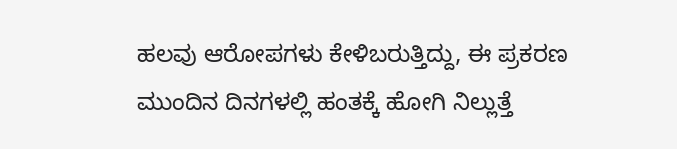ಹಲವು ಆರೋಪಗಳು ಕೇಳಿಬರುತ್ತಿದ್ದು, ಈ ಪ್ರಕರಣ ಮುಂದಿನ ದಿನಗಳಲ್ಲಿ ಹಂತಕ್ಕೆ ಹೋಗಿ ನಿಲ್ಲುತ್ತೆ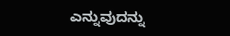ಎನ್ನುವುದನ್ನು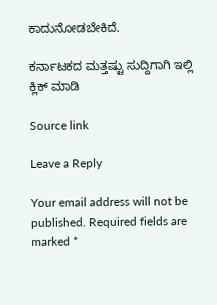ಕಾದುನೋಡಬೇಕಿದೆ.

ಕರ್ನಾಟಕದ ಮತ್ತಷ್ಟು ಸುದ್ದಿಗಾಗಿ ಇಲ್ಲಿ ಕ್ಲಿಕ್ ಮಾಡಿ

Source link

Leave a Reply

Your email address will not be published. Required fields are marked *